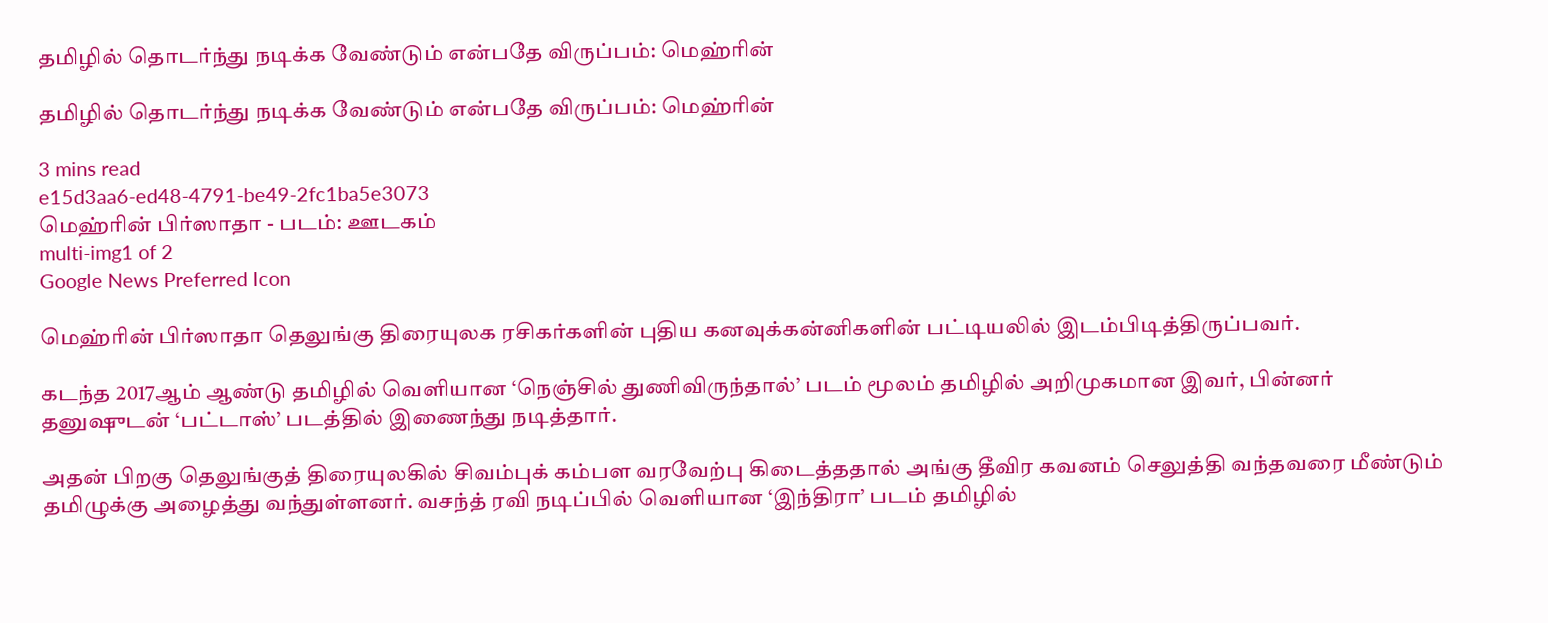தமிழில் தொடர்ந்து நடிக்க வேண்டும் என்பதே விருப்பம்: மெஹ்ரின்

தமிழில் தொடர்ந்து நடிக்க வேண்டும் என்பதே விருப்பம்: மெஹ்ரின்

3 mins read
e15d3aa6-ed48-4791-be49-2fc1ba5e3073
மெஹ்ரின் பிர்ஸாதா - படம்: ஊடகம்
multi-img1 of 2
Google News Preferred Icon

மெஹ்ரின் பிர்ஸாதா தெலுங்கு திரையுலக ரசிகர்களின் புதிய கனவுக்கன்னிகளின் பட்டியலில் இடம்பிடித்திருப்பவர்.

கடந்த 2017ஆம் ஆண்டு தமிழில் வெளியான ‘நெஞ்சில் துணிவிருந்தால்’ படம் மூலம் தமிழில் அறிமுகமான இவர், பின்னர் தனுஷுடன் ‘பட்டாஸ்’ படத்தில் இணைந்து நடித்தார்.

அதன் பிறகு தெலுங்குத் திரையுலகில் சிவம்புக் கம்பள வரவேற்பு கிடைத்ததால் அங்கு தீவிர கவனம் செலுத்தி வந்தவரை மீண்டும் தமிழுக்கு அழைத்து வந்துள்ளனர். வசந்த் ரவி நடிப்பில் வெளியான ‘இந்திரா’ படம் தமிழில்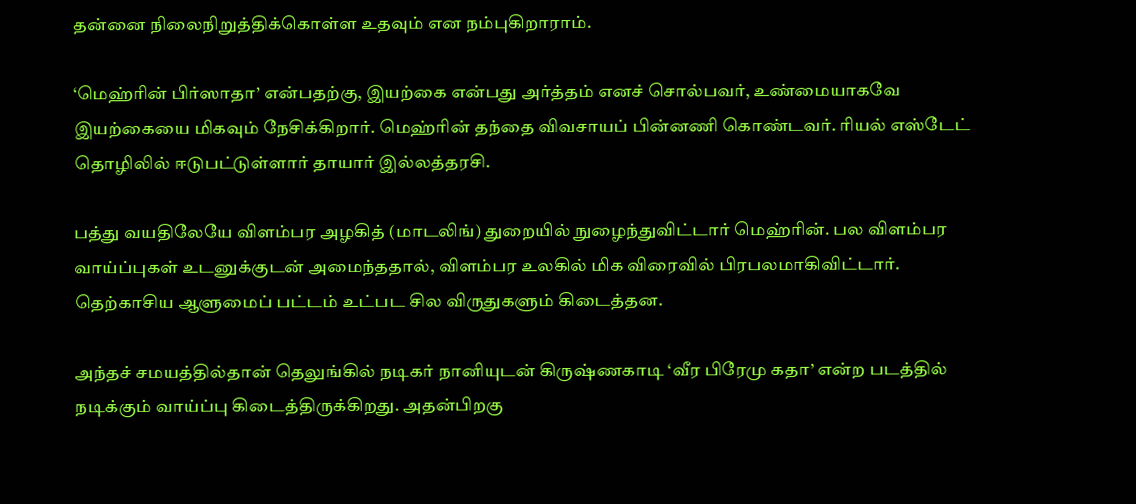தன்னை நிலைநிறுத்திக்கொள்ள உதவும் என நம்புகிறாராம்.

‘மெஹ்ரின் பிர்ஸாதா’ என்பதற்கு, இயற்கை என்பது அர்த்தம் எனச் சொல்பவர், உண்மையாகவே இயற்கையை மிகவும் நேசிக்கிறார். மெஹ்ரின் தந்தை விவசாயப் பின்னணி கொண்டவர். ரியல் எஸ்டேட் தொழிலில் ஈடுபட்டுள்ளார் தாயார் இல்லத்தரசி.

பத்து வயதிலேயே விளம்பர அழகித் (மாடலிங்) துறையில் நுழைந்துவிட்டார் மெஹ்ரின். பல விளம்பர வாய்ப்புகள் உடனுக்குடன் அமைந்ததால், விளம்பர உலகில் மிக விரைவில் பிரபலமாகிவிட்டார். தெற்காசிய ஆளுமைப் பட்டம் உட்பட சில விருதுகளும் கிடைத்தன.

அந்தச் சமயத்தில்தான் தெலுங்கில் நடிகர் நானியுடன் கிருஷ்ணகாடி ‘வீர பிரேமு கதா’ என்ற படத்தில் நடிக்கும் வாய்ப்பு கிடைத்திருக்கிறது. அதன்பிறகு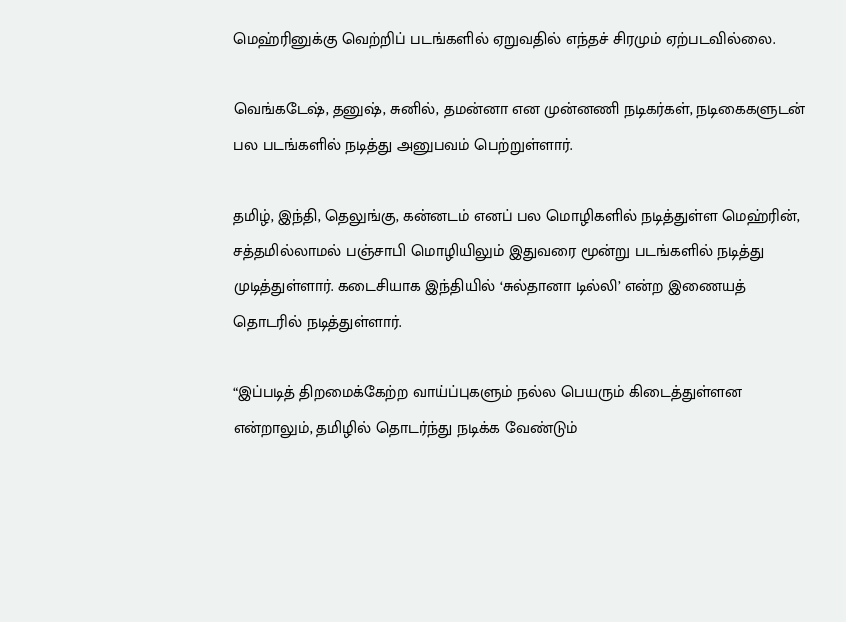மெஹ்ரினுக்கு வெற்றிப் படங்களில் ஏறுவதில் எந்தச் சிரமும் ஏற்படவில்லை.

வெங்கடேஷ், தனுஷ், சுனில், தமன்னா என முன்னணி நடிகர்கள், நடிகைகளுடன் பல படங்களில் நடித்து அனுபவம் பெற்றுள்ளார்.

தமிழ், இந்தி, தெலுங்கு, கன்னடம் எனப் பல மொழிகளில் நடித்துள்ள மெஹ்ரின், சத்தமில்லாமல் பஞ்சாபி மொழியிலும் இதுவரை மூன்று படங்களில் நடித்து முடித்துள்ளார். கடைசியாக இந்தியில் ‘சுல்தானா டில்லி’ என்ற இணையத் தொடரில் நடித்துள்ளார்.

“இப்படித் திறமைக்கேற்ற வாய்ப்புகளும் நல்ல பெயரும் கிடைத்துள்ளன என்றாலும், தமிழில் தொடர்ந்து நடிக்க வேண்டும்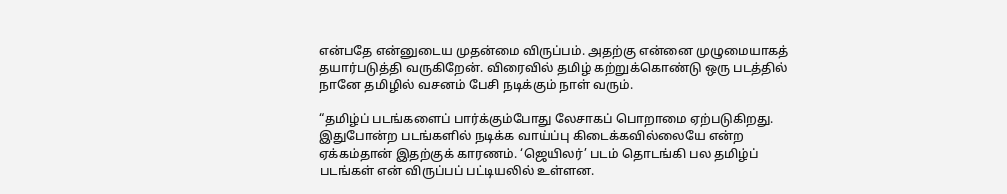என்பதே என்னுடைய முதன்மை விருப்பம். அதற்கு என்னை முழுமையாகத் தயார்படுத்தி வருகிறேன். விரைவில் தமிழ் கற்றுக்கொண்டு ஒரு படத்தில் நானே தமிழில் வசனம் பேசி நடிக்கும் நாள் வரும்.

“தமிழ்ப் படங்களைப் பார்க்கும்போது லேசாகப் பொறாமை ஏற்படுகிறது. இதுபோன்ற படங்களில் நடிக்க வாய்ப்பு கிடைக்கவில்லையே என்ற ஏக்கம்தான் இதற்குக் காரணம். ‘ஜெயிலர்’ படம் தொடங்கி பல தமிழ்ப் படங்கள் என் விருப்பப் பட்டியலில் உள்ளன.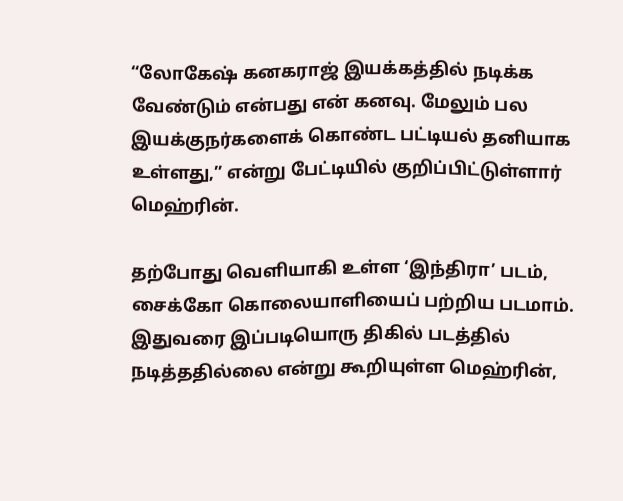“லோகேஷ் கனகராஜ் இயக்கத்தில் நடிக்க வேண்டும் என்பது என் கனவு. மேலும் பல இயக்குநர்களைக் கொண்ட பட்டியல் தனியாக உள்ளது,” என்று பேட்டியில் குறிப்பிட்டுள்ளார் மெஹ்ரின்.

தற்போது வெளியாகி உள்ள ‘இந்திரா’ படம், சைக்கோ கொலையாளியைப் பற்றிய படமாம். இதுவரை இப்படியொரு திகில் படத்தில் நடித்ததில்லை என்று கூறியுள்ள மெஹ்ரின்,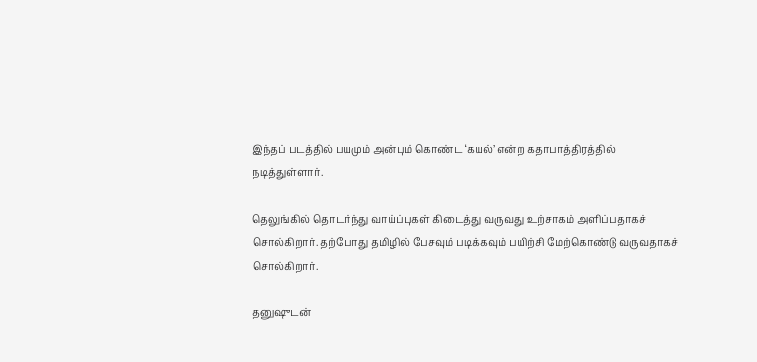இந்தப் படத்தில் பயமும் அன்பும் கொண்ட ‘கயல்’ என்ற கதாபாத்திரத்தில் நடித்துள்ளார்.

தெலுங்கில் தொடர்ந்து வாய்ப்புகள் கிடைத்து வருவது உற்சாகம் அளிப்பதாகச் சொல்கிறார். தற்போது தமிழில் பேசவும் படிக்கவும் பயிற்சி மேற்கொண்டு வருவதாகச் சொல்கிறார்.

தனுஷுடன்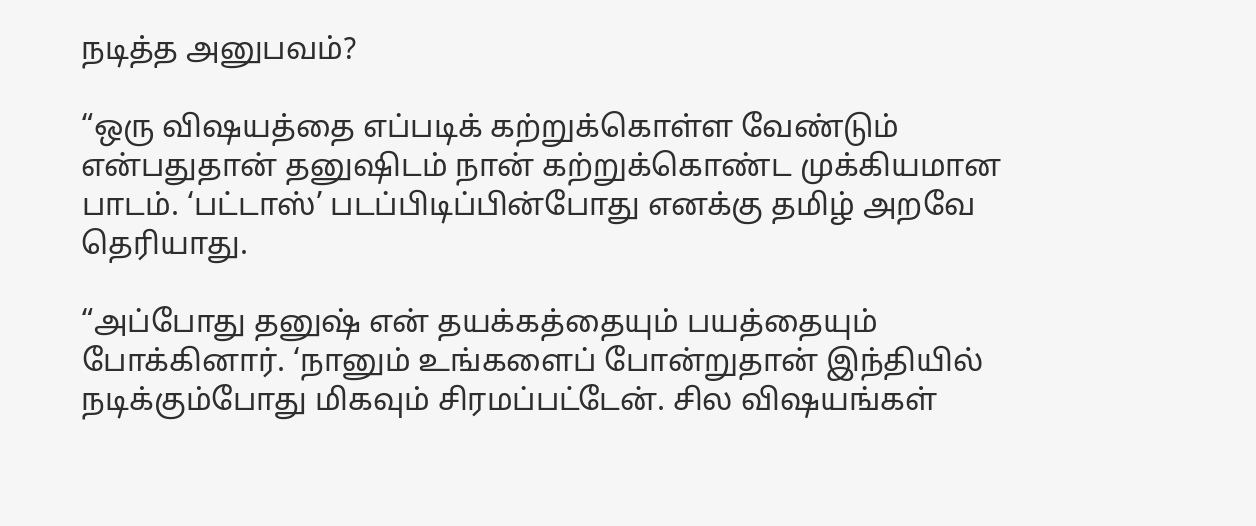நடித்த அனுபவம்?

“ஒரு விஷயத்தை எப்படிக் கற்றுக்கொள்ள வேண்டும் என்பதுதான் தனுஷிடம் நான் கற்றுக்கொண்ட முக்கியமான பாடம். ‘பட்டாஸ்’ படப்பிடிப்பின்போது எனக்கு தமிழ் அறவே தெரியாது.

“அப்போது தனுஷ் என் தயக்கத்தையும் பயத்தையும் போக்கினார். ‘நானும் உங்களைப் போன்றுதான் இந்தியில் நடிக்கும்போது மிகவும் சிரமப்பட்டேன். சில விஷயங்கள்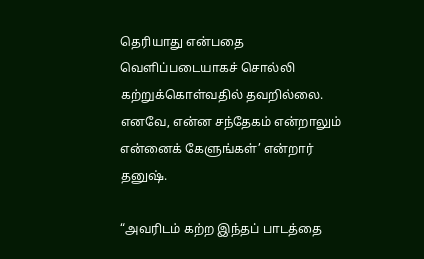தெரியாது என்பதை வெளிப்படையாகச் சொல்லி கற்றுக்கொள்வதில் தவறில்லை. எனவே, என்ன சந்தேகம் என்றாலும் என்னைக் கேளுங்கள்’ என்றார் தனுஷ்.

“அவரிடம் கற்ற இந்தப் பாடத்தை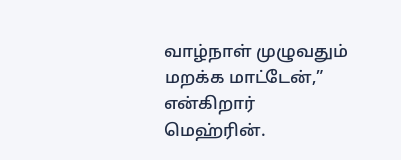வாழ்நாள் முழுவதும் மறக்க மாட்டேன்,” என்கிறார் மெஹ்ரின்.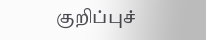குறிப்புச்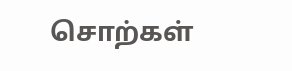சொற்கள்